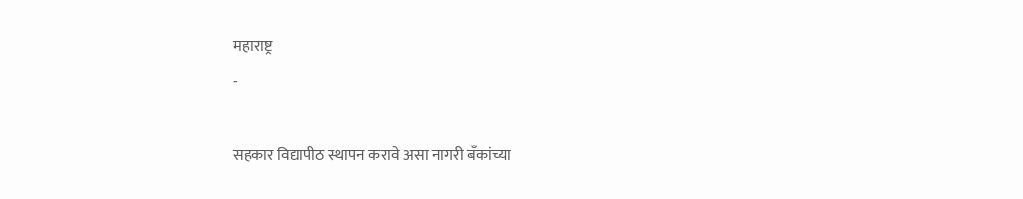महाराष्ट्र
-

सहकार विद्यापीठ स्थापन करावे असा नागरी बँकांच्या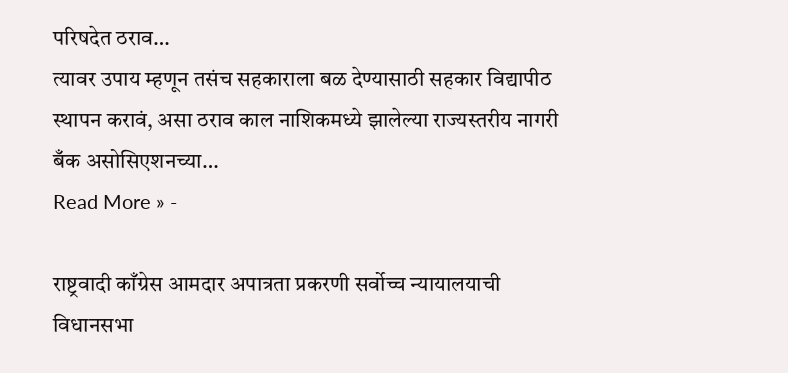परिषदेत ठराव…
त्यावर उपाय म्हणून तसंच सहकाराला बळ देण्यासाठी सहकार विद्यापीठ स्थापन करावं, असा ठराव काल नाशिकमध्ये झालेल्या राज्यस्तरीय नागरी बँक असोसिएशनच्या…
Read More » -

राष्ट्रवादी काँग्रेस आमदार अपात्रता प्रकरणी सर्वोच्च न्यायालयाची विधानसभा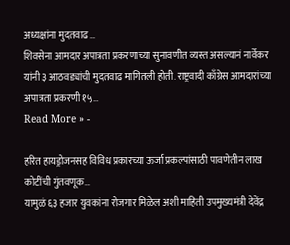अध्यक्षांना मुदतवाढ…
शिवसेना आमदार अपात्रता प्रकरणाच्या सुनावणीत व्यस्त असल्यानं नार्वेकर यांनी ३ आठवड्यांची मुदतवाढ मागितली होती. राष्ट्रवादी काँग्रेस आमदारांच्या अपात्रता प्रकरणी १५…
Read More » -

हरित हायड्रोजनसह विविध प्रकारच्या ऊर्जा प्रकल्पांसाठी पावणेतीन लाख कोटींची गुंतवणूक…
यामुळं ६३ हजार युवकांना रोजगार मिळेल अशी माहिती उपमुख्यमंत्री देवेंद्र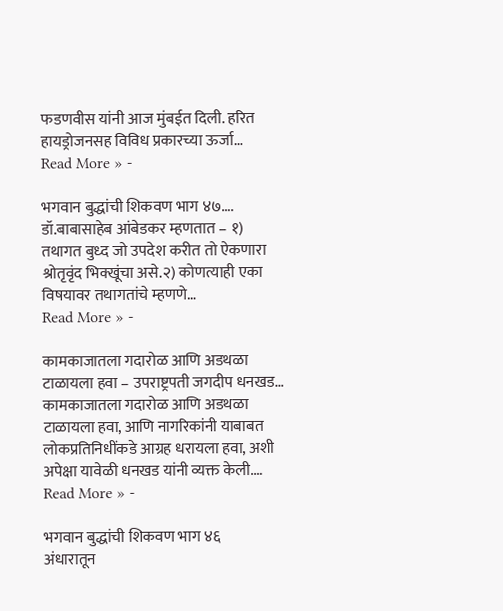फडणवीस यांनी आज मुंबईत दिली. हरित हायड्रोजनसह विविध प्रकारच्या ऊर्जा…
Read More » -

भगवान बुद्धांची शिकवण भाग ४७….
डॉ.बाबासाहेब आंबेडकर म्हणतात – १) तथागत बुध्द जो उपदेश करीत तो ऐकणारा श्रोतृवृंद भिक्खूंचा असे.२) कोणत्याही एका विषयावर तथागतांचे म्हणणे…
Read More » -

कामकाजातला गदारोळ आणि अडथळा टाळायला हवा – उपराष्ट्रपती जगदीप धनखड…
कामकाजातला गदारोळ आणि अडथळा टाळायला हवा, आणि नागरिकांनी याबाबत लोकप्रतिनिधींकडे आग्रह धरायला हवा, अशी अपेक्षा यावेळी धनखड यांनी व्यक्त केली.…
Read More » -

भगवान बुद्धांची शिकवण भाग ४६
अंधारातून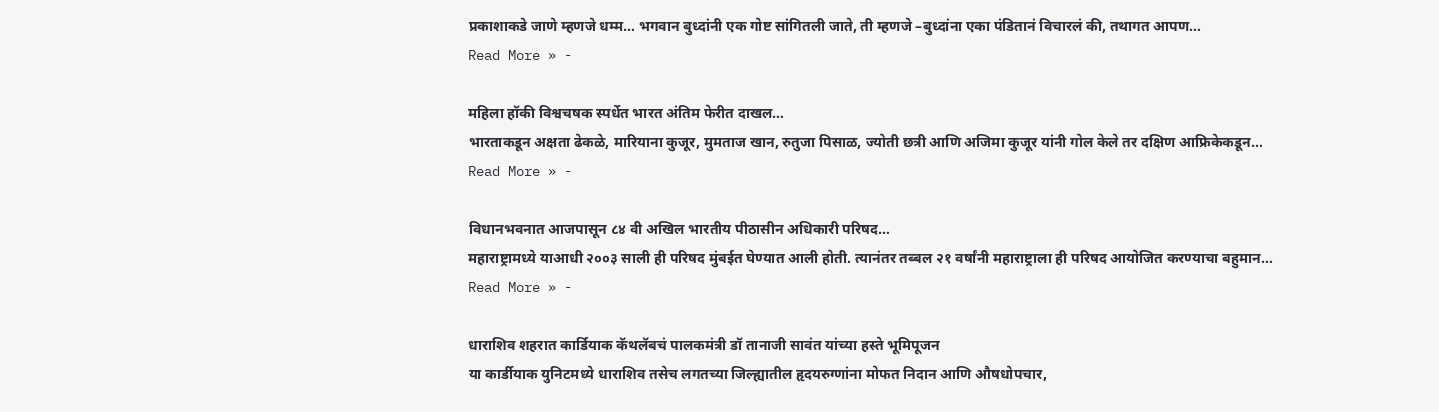प्रकाशाकडे जाणे म्हणजे धम्म… भगवान बुध्दांनी एक गोष्ट सांगितली जाते, ती म्हणजे –बुध्दांना एका पंडितानं विचारलं की, तथागत आपण…
Read More » -

महिला हॉकी विश्वचषक स्पर्धेत भारत अंतिम फेरीत दाखल…
भारताकडून अक्षता ढेकळे, मारियाना कुजूर, मुमताज खान, रुतुजा पिसाळ, ज्योती छत्री आणि अजिमा कुजूर यांनी गोल केले तर दक्षिण आफ्रिकेकडून…
Read More » -

विधानभवनात आजपासून ८४ वी अखिल भारतीय पीठासीन अधिकारी परिषद…
महाराष्ट्रामध्ये याआधी २००३ साली ही परिषद मुंबईत घेण्यात आली होती. त्यानंतर तब्बल २१ वर्षांनी महाराष्ट्राला ही परिषद आयोजित करण्याचा बहुमान…
Read More » -

धाराशिव शहरात कार्डियाक कॅथलॅबचं पालकमंत्री डॉ तानाजी सावंत यांच्या हस्ते भूमिपूजन
या कार्डीयाक युनिटमध्ये धाराशिव तसेच लगतच्या जिल्ह्यातील हृदयरुग्णांना मोफत निदान आणि औषधोपचार,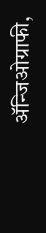ॲन्जिओग्राफी,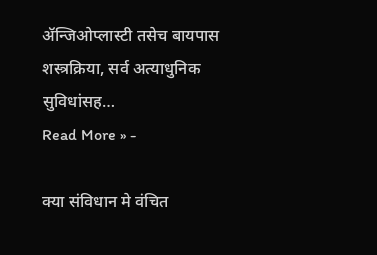ॲन्जिओप्लास्टी तसेच बायपास शस्त्रक्रिया, सर्व अत्याधुनिक सुविधांसह…
Read More » -

क्या संविधान मे वंचित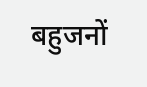बहुजनों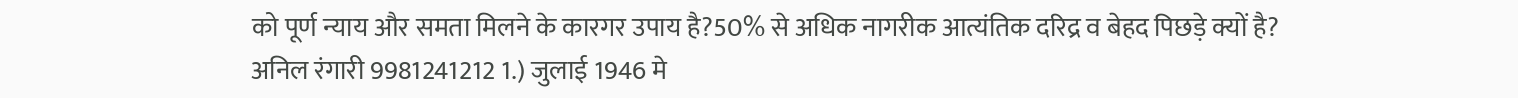को पूर्ण न्याय और समता मिलने के कारगर उपाय है?50% से अधिक नागरीक आत्यंतिक दरिद्र व बेहद पिछड़े क्यों है?
अनिल रंगारी 9981241212 1.) जुलाई 1946 मे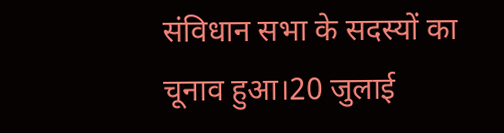संविधान सभा के सदस्यों का चूनाव हुआ।20 जुलाई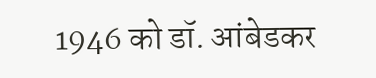1946 को डॉ. आंबेडकर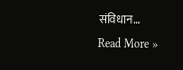संविधान…
Read More »